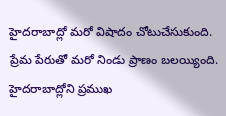హైదరాబాద్లో మరో విషాదం చోటుచేసుకుంది. ప్రేమ పేరుతో మరో నిండు ప్రాణం బలయ్యింది. హైదరాబాద్లోని ప్రముఖ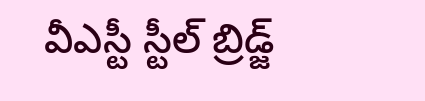వీఎస్టీ స్టీల్ బ్రిడ్జ్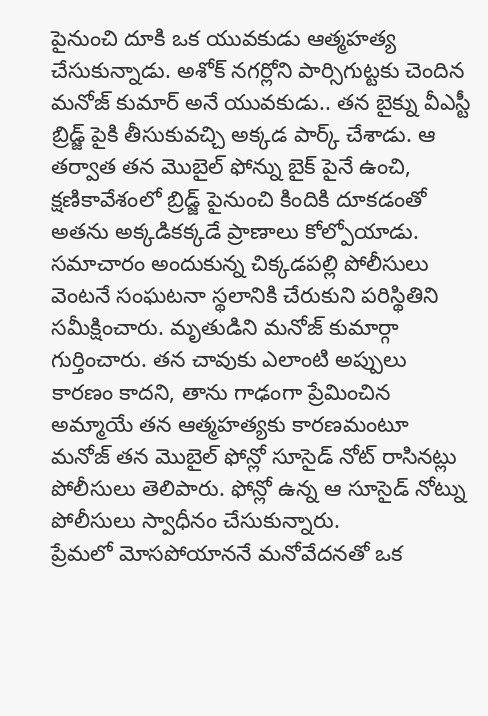పైనుంచి దూకి ఒక యువకుడు ఆత్మహత్య చేసుకున్నాడు. అశోక్ నగర్లోని పార్సిగుట్టకు చెందిన మనోజ్ కుమార్ అనే యువకుడు.. తన బైక్ను వీఎస్టీ బ్రిడ్జ్ పైకి తీసుకువచ్చి అక్కడ పార్క్ చేశాడు. ఆ తర్వాత తన మొబైల్ ఫోన్ను బైక్ పైనే ఉంచి, క్షణికావేశంలో బ్రిడ్జ్ పైనుంచి కిందికి దూకడంతో అతను అక్కడికక్కడే ప్రాణాలు కోల్పోయాడు.
సమాచారం అందుకున్న చిక్కడపల్లి పోలీసులు వెంటనే సంఘటనా స్థలానికి చేరుకుని పరిస్థితిని సమీక్షించారు. మృతుడిని మనోజ్ కుమార్గా గుర్తించారు. తన చావుకు ఎలాంటి అప్పులు కారణం కాదని, తాను గాఢంగా ప్రేమించిన అమ్మాయే తన ఆత్మహత్యకు కారణమంటూ మనోజ్ తన మొబైల్ ఫోన్లో సూసైడ్ నోట్ రాసినట్లు పోలీసులు తెలిపారు. ఫోన్లో ఉన్న ఆ సూసైడ్ నోట్ను పోలీసులు స్వాధీనం చేసుకున్నారు.
ప్రేమలో మోసపోయాననే మనోవేదనతో ఒక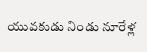యువకుడు నిండు నూరేళ్ల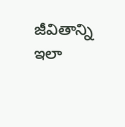జీవితాన్ని ఇలా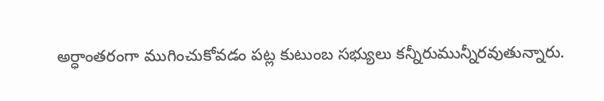అర్ధాంతరంగా ముగించుకోవడం పట్ల కుటుంబ సభ్యులు కన్నీరుమున్నీరవుతున్నారు.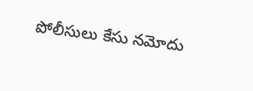పోలీసులు కేసు నమోదు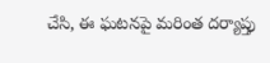చేసి, ఈ ఘటనపై మరింత దర్యాప్తు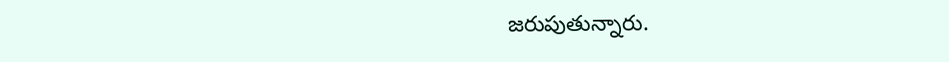జరుపుతున్నారు.